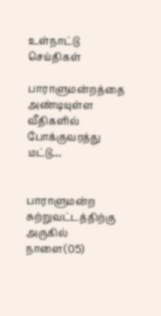உள்நாட்டு செய்திகள்

பாராளுமன்றத்தை அண்டியுள்ள வீதிகளில் போக்குவரத்து மட்டு…


பாராளுமன்ற சுற்றுவட்டத்திற்கு அருகில் நாளை(05)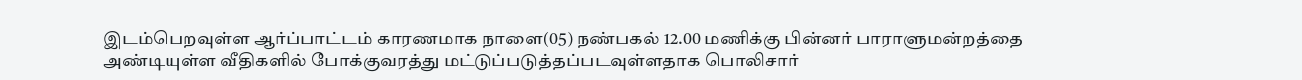இடம்பெறவுள்ள ஆர்ப்பாட்டம் காரணமாக நாளை(05) நண்பகல் 12.00 மணிக்கு பின்னர் பாராளுமன்றத்தை அண்டியுள்ள வீதிகளில் போக்குவரத்து மட்டுப்படுத்தப்படவுள்ளதாக பொலிசார்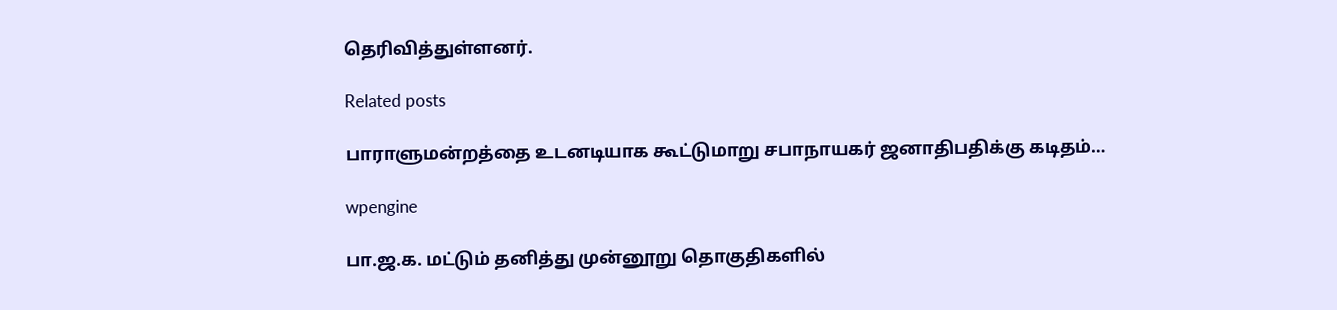தெரிவித்துள்ளனர்.

Related posts

பாராளுமன்றத்தை உடனடியாக கூட்டுமாறு சபாநாயகர் ஜனாதிபதிக்கு கடிதம்…

wpengine

பா.ஜ.க. மட்டும் தனித்து முன்னூறு தொகுதிகளில்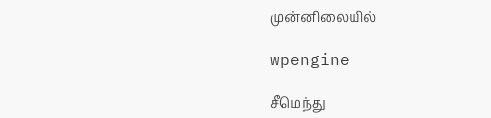முன்னிலையில்

wpengine

சீமெந்து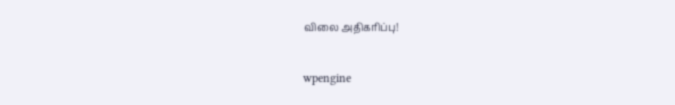விலை அதிகரிப்பு!

wpengine